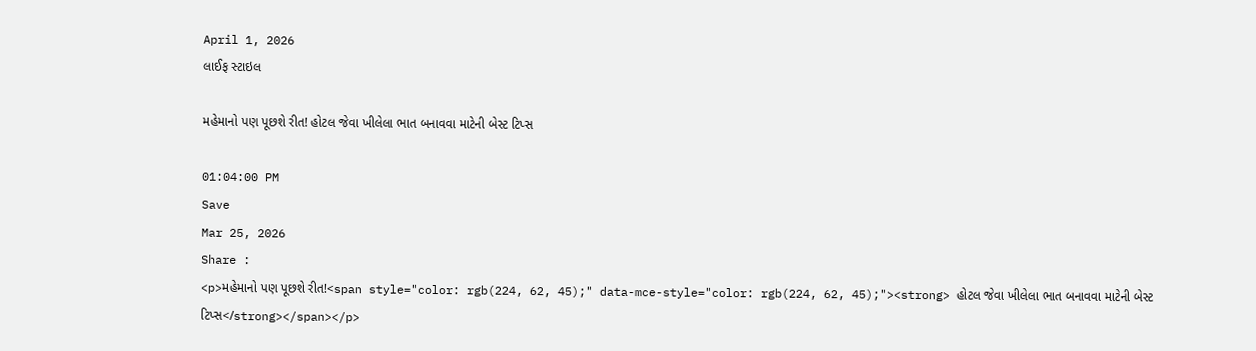April 1, 2026
લાઈફ સ્ટાઇલ

મહેમાનો પણ પૂછશે રીત! હોટલ જેવા ખીલેલા ભાત બનાવવા માટેની બેસ્ટ ટિપ્સ

01:04:00 PM
Save
Mar 25, 2026
Share :
<p>મહેમાનો પણ પૂછશે રીત!<span style="color: rgb(224, 62, 45);" data-mce-style="color: rgb(224, 62, 45);"><strong> હોટલ જેવા ખીલેલા ભાત બનાવવા માટેની બેસ્ટ ટિપ્સ</strong></span></p>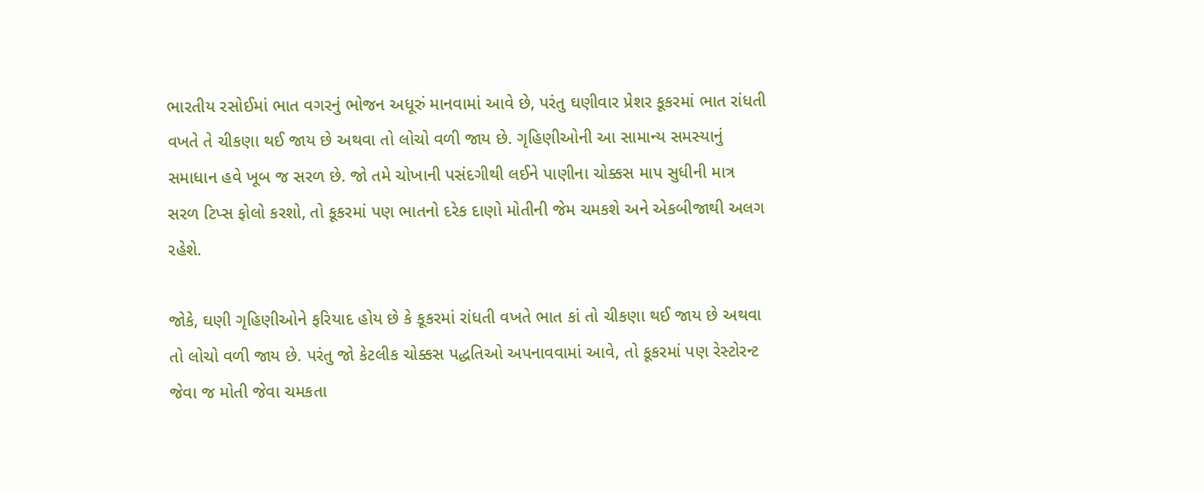ભારતીય રસોઈમાં ભાત વગરનું ભોજન અધૂરું માનવામાં આવે છે, પરંતુ ઘણીવાર પ્રેશર કૂકરમાં ભાત રાંધતી વખતે તે ચીકણા થઈ જાય છે અથવા તો લોચો વળી જાય છે. ગૃહિણીઓની આ સામાન્ય સમસ્યાનું સમાધાન હવે ખૂબ જ સરળ છે. જો તમે ચોખાની પસંદગીથી લઈને પાણીના ચોક્કસ માપ સુધીની માત્ર  સરળ ટિપ્સ ફોલો કરશો, તો કૂકરમાં પણ ભાતનો દરેક દાણો મોતીની જેમ ચમકશે અને એકબીજાથી અલગ રહેશે.

જોકે, ઘણી ગૃહિણીઓને ફરિયાદ હોય છે કે કૂકરમાં રાંધતી વખતે ભાત કાં તો ચીકણા થઈ જાય છે અથવા તો લોચો વળી જાય છે. પરંતુ જો કેટલીક ચોક્કસ પદ્ધતિઓ અપનાવવામાં આવે, તો કૂકરમાં પણ રેસ્ટોરન્ટ જેવા જ મોતી જેવા ચમકતા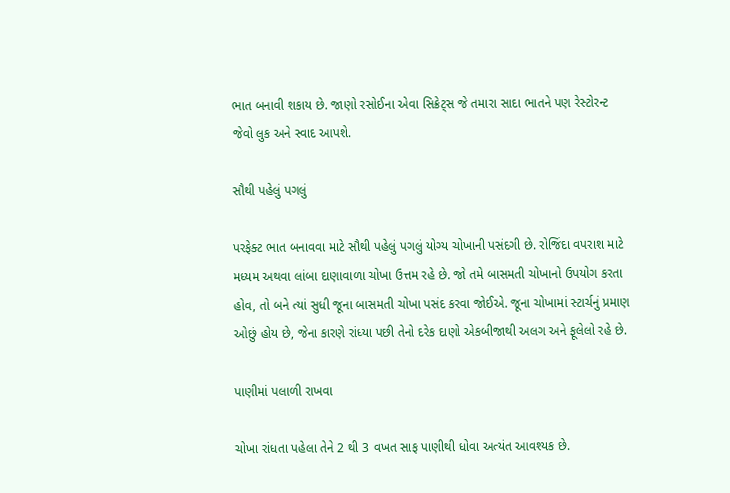ભાત બનાવી શકાય છે. જાણો રસોઈના એવા સિક્રેટ્સ જે તમારા સાદા ભાતને પણ રેસ્ટોરન્ટ જેવો લુક અને સ્વાદ આપશે.

સૌથી પહેલું પગલું

પરફેક્ટ ભાત બનાવવા માટે સૌથી પહેલું પગલું યોગ્ય ચોખાની પસંદગી છે. રોજિંદા વપરાશ માટે મધ્યમ અથવા લાંબા દાણાવાળા ચોખા ઉત્તમ રહે છે. જો તમે બાસમતી ચોખાનો ઉપયોગ કરતા હોવ, તો બને ત્યાં સુધી જૂના બાસમતી ચોખા પસંદ કરવા જોઈએ. જૂના ચોખામાં સ્ટાર્ચનું પ્રમાણ ઓછું હોય છે, જેના કારણે રાંધ્યા પછી તેનો દરેક દાણો એકબીજાથી અલગ અને ફૂલેલો રહે છે.

પાણીમાં પલાળી રાખવા

ચોખા રાંધતા પહેલા તેને 2 થી 3 વખત સાફ પાણીથી ધોવા અત્યંત આવશ્યક છે.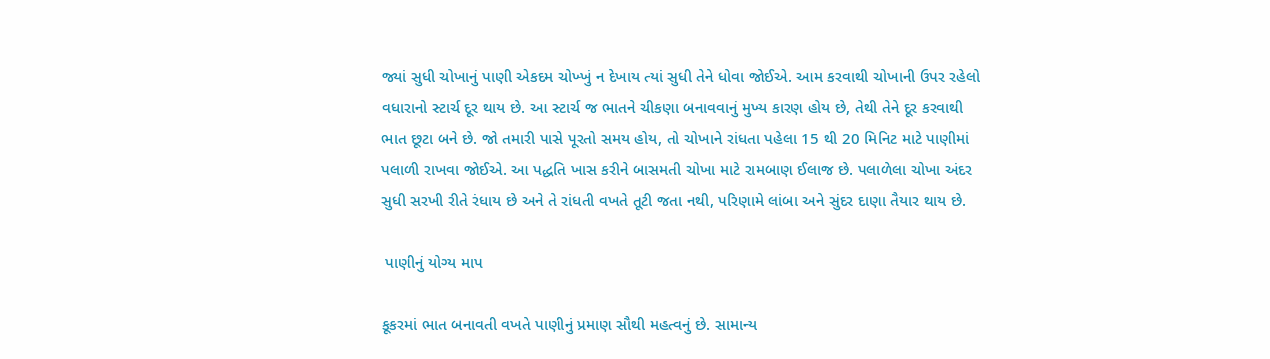જ્યાં સુધી ચોખાનું પાણી એકદમ ચોખ્ખું ન દેખાય ત્યાં સુધી તેને ધોવા જોઈએ. આમ કરવાથી ચોખાની ઉપર રહેલો વધારાનો સ્ટાર્ચ દૂર થાય છે. આ સ્ટાર્ચ જ ભાતને ચીકણા બનાવવાનું મુખ્ય કારણ હોય છે, તેથી તેને દૂર કરવાથી ભાત છૂટા બને છે. જો તમારી પાસે પૂરતો સમય હોય, તો ચોખાને રાંધતા પહેલા 15 થી 20 મિનિટ માટે પાણીમાં પલાળી રાખવા જોઈએ. આ પદ્ધતિ ખાસ કરીને બાસમતી ચોખા માટે રામબાણ ઈલાજ છે. પલાળેલા ચોખા અંદર સુધી સરખી રીતે રંધાય છે અને તે રાંધતી વખતે તૂટી જતા નથી, પરિણામે લાંબા અને સુંદર દાણા તૈયાર થાય છે.

 પાણીનું યોગ્ય માપ

કૂકરમાં ભાત બનાવતી વખતે પાણીનું પ્રમાણ સૌથી મહત્વનું છે. સામાન્ય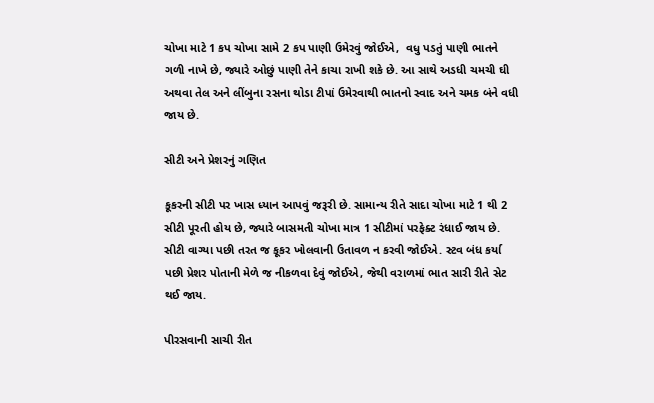ચોખા માટે 1 કપ ચોખા સામે 2 કપ પાણી ઉમેરવું જોઈએ,  વધુ પડતું પાણી ભાતને ગળી નાખે છે, જ્યારે ઓછું પાણી તેને કાચા રાખી શકે છે. આ સાથે અડધી ચમચી ઘી અથવા તેલ અને લીંબુના રસના થોડા ટીપાં ઉમેરવાથી ભાતનો સ્વાદ અને ચમક બંને વધી જાય છે.

સીટી અને પ્રેશરનું ગણિત

કૂકરની સીટી પર ખાસ ધ્યાન આપવું જરૂરી છે. સામાન્ય રીતે સાદા ચોખા માટે 1 થી 2 સીટી પૂરતી હોય છે, જ્યારે બાસમતી ચોખા માત્ર 1 સીટીમાં પરફેક્ટ રંધાઈ જાય છે. સીટી વાગ્યા પછી તરત જ કૂકર ખોલવાની ઉતાવળ ન કરવી જોઈએ. સ્ટવ બંધ કર્યા પછી પ્રેશર પોતાની મેળે જ નીકળવા દેવું જોઈએ, જેથી વરાળમાં ભાત સારી રીતે સેટ થઈ જાય.

પીરસવાની સાચી રીત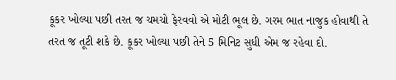કૂકર ખોલ્યા પછી તરત જ ચમચો ફેરવવો એ મોટી ભૂલ છે. ગરમ ભાત નાજુક હોવાથી તે તરત જ તૂટી શકે છે. કૂકર ખોલ્યા પછી તેને 5 મિનિટ સુધી એમ જ રહેવા દો.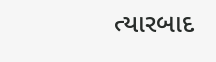ત્યારબાદ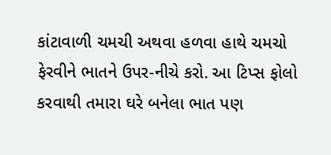કાંટાવાળી ચમચી અથવા હળવા હાથે ચમચો ફેરવીને ભાતને ઉપર-નીચે કરો. આ ટિપ્સ ફોલો કરવાથી તમારા ઘરે બનેલા ભાત પણ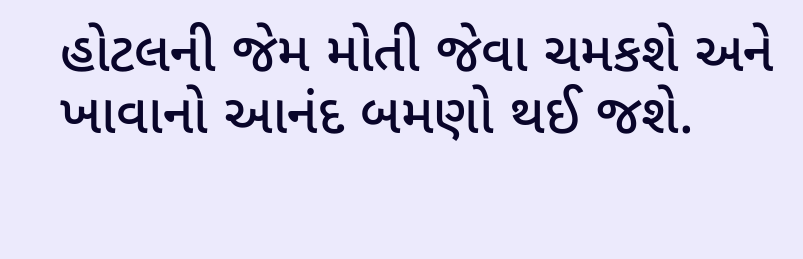હોટલની જેમ મોતી જેવા ચમકશે અને ખાવાનો આનંદ બમણો થઈ જશે.